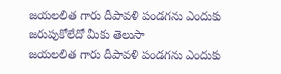జయలలిత గారు దీపావళి పండగను ఎందుకు జరుపుకోలేదో మీకు తెలుసా
జయలలిత గారు దీపావళి పండగను ఎందుకు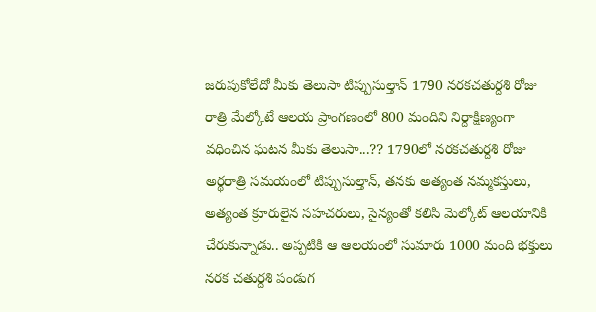జరుపుకోలేదో మీకు తెలుసా టిప్పుసుల్తాన్ 1790 నరకచతుర్దశి రోజు రాత్రి మేల్కోటే ఆలయ ప్రాంగణంలో 800 మందిని నిర్దాక్షిణ్యంగా వధించిన ఘటన మీకు తెలుసా...?? 1790లో నరకచతుర్దశి రోజు అర్థరాత్రి సమయంలో టిప్పుసుల్తాన్, తనకు అత్యంత నమ్మకస్తులు, అత్యంత క్రూరులైన సహచరులు, సైన్యంతో కలిసి మెల్కోట్ ఆలయానికి చేరుకున్నాడు.. అప్పటికి ఆ ఆలయంలో సుమారు 1000 మంది భక్తులు నరక చతుర్దశి పండుగ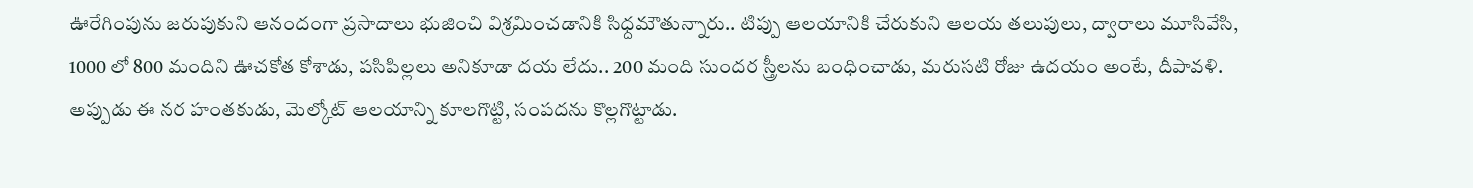ఊరేగింపును జరుపుకుని ఆనందంగా ప్రసాదాలు భుజించి విశ్రమించడానికి సిధ్దమౌతున్నారు.. టిప్పు ఆలయానికి చేరుకుని ఆలయ తలుపులు, ద్వారాలు మూసివేసి, 1000 లో 800 మందిని ఊచకోత కోశాడు, పసిపిల్లలు అనికూడా దయ లేదు.. 200 మంది సుందర స్త్రీలను బంధించాడు, మరుసటి రోజు ఉదయం అంటే, దీపావళి. అప్పుడు ఈ నర హంతకుడు, మెల్కోట్ ఆలయాన్ని కూలగొట్టి, సంపదను కొల్లగొట్టాడు.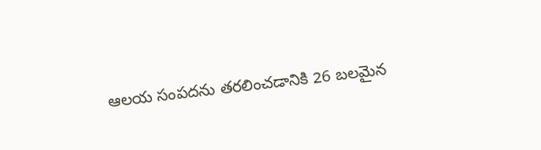ఆలయ సంపదను తరలించడానికి 26 బలమైన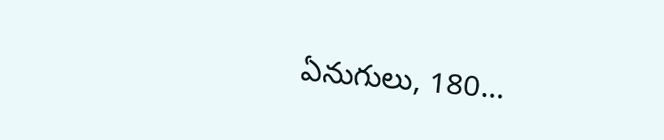ఏనుగులు, 180…